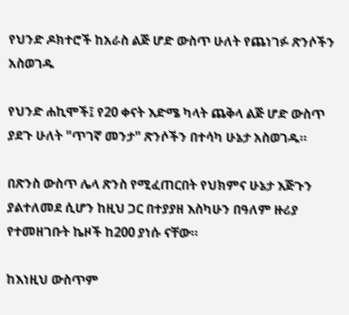የህንድ ዶክተሮች ከአራስ ልጅ ሆድ ውስጥ ሁለት የጨነገፉ ጽንሶችን አስወገዱ

የህንድ ሐኪሞች፤ የ20 ቀናት እድሜ ካላት ጨቅላ ልጅ ሆድ ውስጥ ያደጉ ሁለት "ጥገኛ መንታ" ጽንሶችን በተሳካ ሁኔታ አስወገዱ።

በጽንስ ውስጥ ሌላ ጽንስ የሚፈጠርበት የህክምና ሁኔታ እጅጉን ያልተለመደ ሲሆን ከዚህ ጋር በተያያዘ እስካሁን በዓለም ዙሪያ የተመዘገቡት ኬዞች ከ200 ያነሱ ናቸው።

ከእነዚህ ውስጥም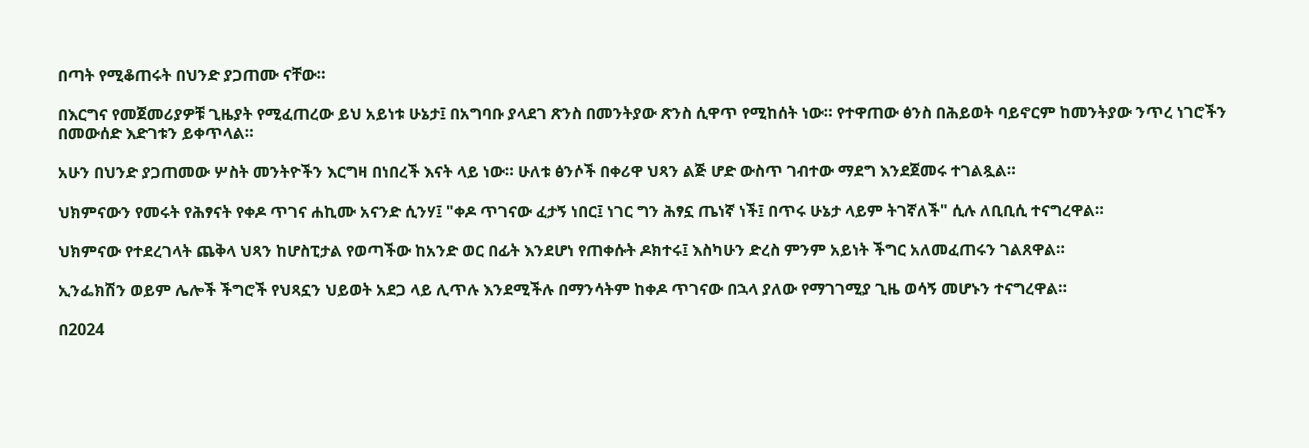በጣት የሚቆጠሩት በህንድ ያጋጠሙ ናቸው።

በእርግና የመጀመሪያዎቹ ጊዜያት የሚፈጠረው ይህ አይነቱ ሁኔታ፤ በአግባቡ ያላደገ ጽንስ በመንትያው ጽንስ ሲዋጥ የሚከሰት ነው። የተዋጠው ፅንስ በሕይወት ባይኖርም ከመንትያው ንጥረ ነገሮችን በመውሰድ እድገቱን ይቀጥላል።

አሁን በህንድ ያጋጠመው ሦስት መንትዮችን እርግዛ በነበረች እናት ላይ ነው። ሁለቱ ፅንሶች በቀሪዋ ህጻን ልጅ ሆድ ውስጥ ገብተው ማደግ እንደጀመሩ ተገልጿል።

ህክምናውን የመሩት የሕፃናት የቀዶ ጥገና ሐኪሙ አናንድ ሲንሃ፤ "ቀዶ ጥገናው ፈታኝ ነበር፤ ነገር ግን ሕፃኗ ጤነኛ ነች፤ በጥሩ ሁኔታ ላይም ትገኛለች" ሲሉ ለቢቢሲ ተናግረዋል።

ህክምናው የተደረገላት ጨቅላ ህጻን ከሆስፒታል የወጣችው ከአንድ ወር በፊት እንደሆነ የጠቀሱት ዶክተሩ፤ እስካሁን ድረስ ምንም አይነት ችግር አለመፈጠሩን ገልጸዋል።

ኢንፌክሽን ወይም ሌሎች ችግሮች የህጻኗን ህይወት አደጋ ላይ ሊጥሉ እንደሚችሉ በማንሳትም ከቀዶ ጥገናው በኋላ ያለው የማገገሚያ ጊዜ ወሳኝ መሆኑን ተናግረዋል።

በ2024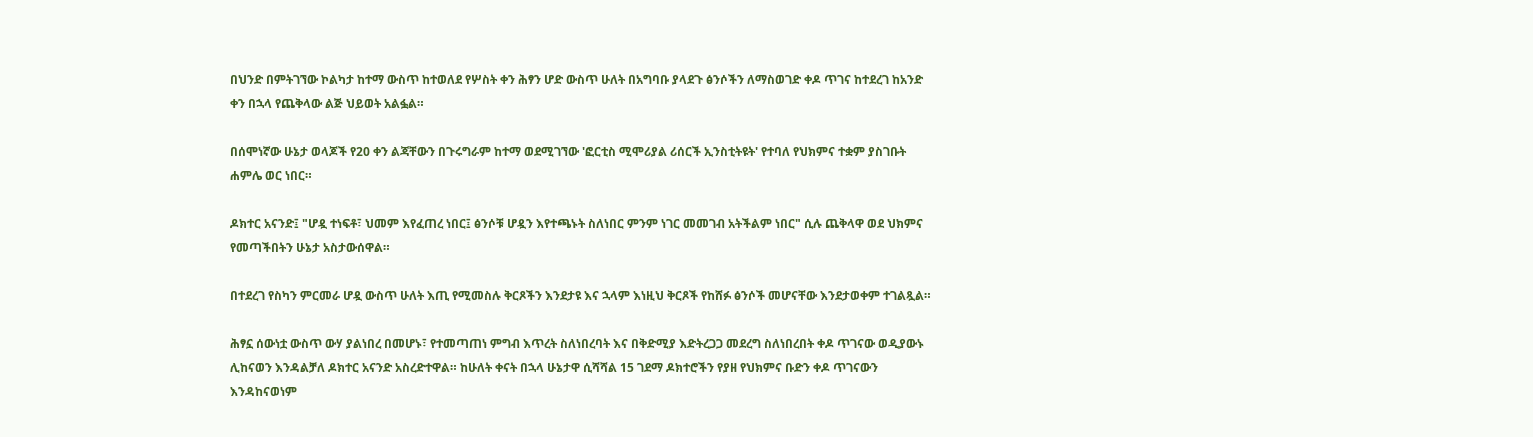በህንድ በምትገኘው ኮልካታ ከተማ ውስጥ ከተወለደ የሦስት ቀን ሕፃን ሆድ ውስጥ ሁለት በአግባቡ ያላደጉ ፅንሶችን ለማስወገድ ቀዶ ጥገና ከተደረገ ከአንድ ቀን በኋላ የጨቅላው ልጅ ህይወት አልፏል።

በሰሞነኛው ሁኔታ ወላጆች የ20 ቀን ልጃቸውን በጉሩግራም ከተማ ወደሚገኘው 'ፎርቲስ ሚሞሪያል ሪሰርች ኢንስቲትዩት' የተባለ የህክምና ተቋም ያስገቡት ሐምሌ ወር ነበር።

ዶክተር አናንድ፤ "ሆዷ ተነፍቶ፣ ህመም እየፈጠረ ነበር፤ ፅንሶቹ ሆዷን እየተጫኑት ስለነበር ምንም ነገር መመገብ አትችልም ነበር" ሲሉ ጨቅላዋ ወደ ህክምና የመጣችበትን ሁኔታ አስታውሰዋል።

በተደረገ የስካን ምርመራ ሆዷ ውስጥ ሁለት እጢ የሚመስሉ ቅርጾችን እንደታዩ እና ኋላም እነዚህ ቅርጾች የከሸፉ ፅንሶች መሆናቸው እንደታወቀም ተገልጿል።

ሕፃኗ ሰውነቷ ውስጥ ውሃ ያልነበረ በመሆኑ፣ የተመጣጠነ ምግብ እጥረት ስለነበረባት እና በቅድሚያ እድትረጋጋ መደረግ ስለነበረበት ቀዶ ጥገናው ወዲያውኑ ሊከናወን እንዳልቻለ ዶክተር አናንድ አስረድተዋል። ከሁለት ቀናት በኋላ ሁኔታዋ ሲሻሻል 15 ገደማ ዶክተሮችን የያዘ የህክምና ቡድን ቀዶ ጥገናውን እንዳከናወነም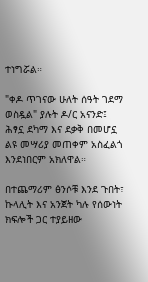ተነግሯል።

"ቀዶ ጥገናው ሁለት ሰዓት ገደማ ወስዷል" ያሉት ዶ/ር አናንድ፤ ሕፃኗ ደካማ እና ደቃቅ በመሆኗ ልዩ መሣሪያ መጠቀም አስፈልጎ እንደነበርም አክለዋል።

በተጨማሪም ፅንሶቹ እንደ ጉበት፣ ኩላሊት እና አንጀት ካሉ የሰውነት ክፍሎች ጋር ተያይዘው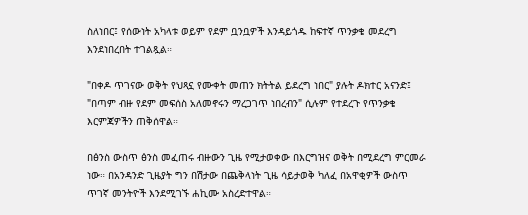ስለነበር፤ የሰውነት አካላቱ ወይም የደም ቧንቧዎች እንዳይጎዱ ከፍተኛ ጥንቃቄ መደረግ እንደነበረበት ተገልጿል።

"በቀዶ ጥገናው ወቅት የህጻኗ የሙቀት መጠን ክትትል ይደረግ ነበር" ያሉት ዶክተር አናንድ፤ "በጣም ብዙ የደም መፍሰስ አለመኖሩን ማረጋገጥ ነበረብን" ሲሉም የተደረጉ የጥንቃቄ እርምጃዎችን ጠቅሰዋል።

በፅንስ ውስጥ ፅንስ መፈጠሩ ብዙውን ጊዜ የሚታወቀው በእርግዝና ወቅት በሚደረግ ምርመራ ነው። በአንዳንድ ጊዜያት ግን በሽታው በጨቅላነት ጊዜ ሳይታወቅ ካለፈ በአዋቂዎች ውስጥ ጥገኛ መንትዮች እንደሚገኙ ሐኪሙ አስረድተዋል።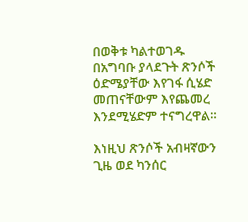በወቅቱ ካልተወገዱ በአግባቡ ያላደጉት ጽንሶች ዕድሜያቸው እየገፋ ሲሄድ መጠናቸውም እየጨመረ እንደሚሄድም ተናግረዋል።

እነዚህ ጽንሶች አብዛኛውን ጊዜ ወደ ካንሰር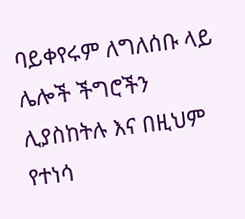ባይቀየሩም ለግለሰቡ ላይ ሌሎች ችግሮችን ሊያስከትሉ እና በዚህም የተነሳ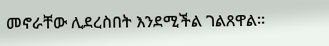መኖራቸው ሊደረስበት እንደሚችል ገልጸዋል።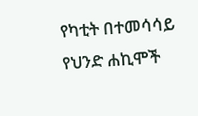የካቲት በተመሳሳይ የህንድ ሐኪሞች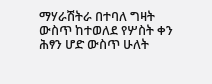ማሃራሽትራ በተባለ ግዛት ውስጥ ከተወለደ የሦስት ቀን ሕፃን ሆድ ውስጥ ሁለት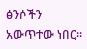ፅንሶችን አውጥተው ነበር።